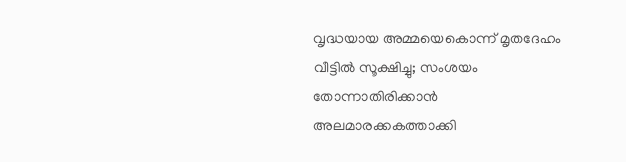വൃദ്ധയായ അമ്മയെകൊന്ന് മൃതദേഹം വീട്ടിൽ സൂക്ഷിച്ചു; സംശയം തോന്നാതിരിക്കാൻ അലമാരക്കകത്താക്കി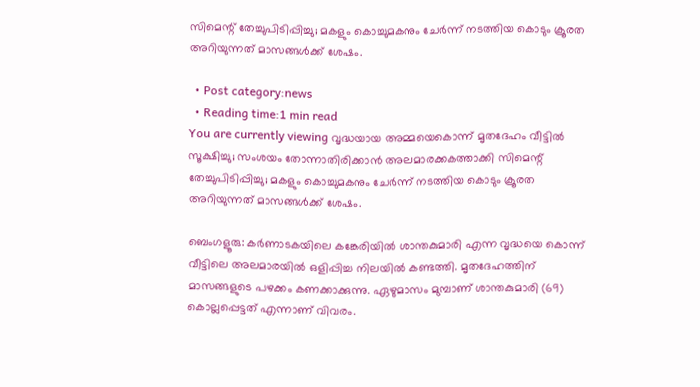സിമെന്റ് തേച്ചുപിടിപ്പിച്ചു; മകളും കൊച്ചുമകനും ചേർന്ന് നടത്തിയ കൊടും ക്രൂരത അറിയുന്നത് മാസങ്ങൾക്ക് ശേഷം.

  • Post category:news
  • Reading time:1 min read
You are currently viewing വൃദ്ധയായ അമ്മയെകൊന്ന് മൃതദേഹം വീട്ടിൽ സൂക്ഷിച്ചു; സംശയം തോന്നാതിരിക്കാൻ അലമാരക്കകത്താക്കി സിമെന്റ് തേച്ചുപിടിപ്പിച്ചു; മകളും കൊച്ചുമകനും ചേർന്ന് നടത്തിയ കൊടും ക്രൂരത അറിയുന്നത് മാസങ്ങൾക്ക് ശേഷം.

ബെംഗളൂരു: കർണാടകയിലെ കങ്കേരിയിൽ ശാന്തകുമാരി എന്ന വൃദ്ധയെ കൊന്ന് വീട്ടിലെ അലമാരയിൽ ഒളിപ്പിച്ച നിലയിൽ കണ്ടത്തി. മൃതദേഹത്തിന് മാസങ്ങളുടെ പഴക്കം കണക്കാക്കുന്നു. ഏഴുമാസം മുമ്പാണ് ശാന്തകുമാരി (69) കൊല്ലപ്പെട്ടത് എന്നാണ് വിവരം.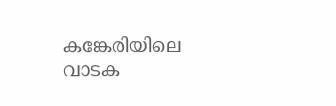കങ്കേരിയിലെ വാടക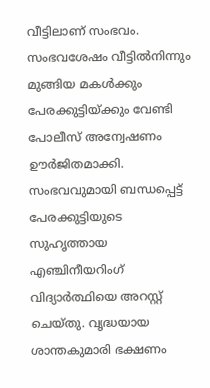വീട്ടിലാണ് സംഭവം. സംഭവശേഷം വീട്ടിൽനിന്നും മുങ്ങിയ മകള്‍ക്കും പേരക്കുട്ടിയ്ക്കും വേണ്ടി പോലീസ് അന്വേഷണം ഊർജിതമാക്കി. സംഭവവുമായി ബന്ധപ്പെട്ട് പേരക്കുട്ടിയുടെ സുഹൃത്തായ എഞ്ചിനീയറിംഗ് വിദ്യാര്‍ത്ഥിയെ അറസ്റ്റ് ചെയ്തു. വൃദ്ധയായ ശാന്തകുമാരി ഭക്ഷണം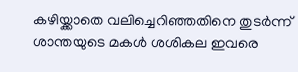കഴിയ്ക്കാതെ വലിച്ചെറിഞ്ഞതിനെ തുടര്‍ന്ന് ശാന്തയുടെ മകൾ ശശികല ഇവരെ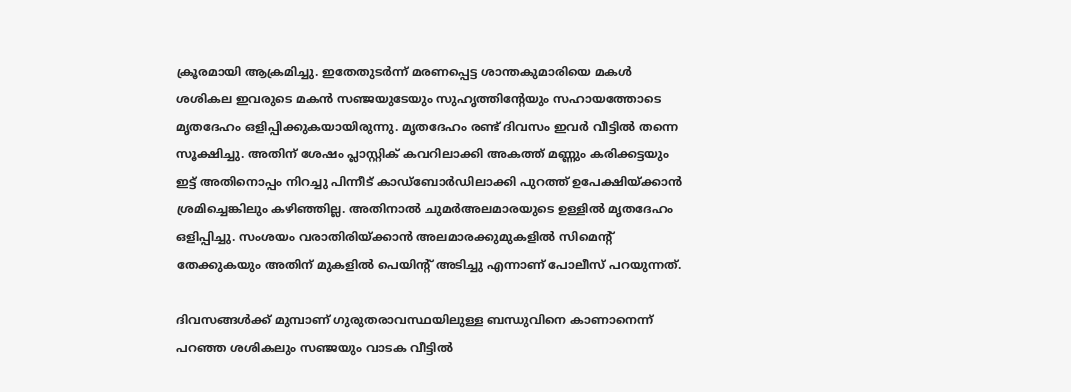ക്രൂരമായി ആക്രമിച്ചു. ഇതേതുടർന്ന് മരണപ്പെട്ട ശാന്തകുമാരിയെ മകൾ ശശികല ഇവരുടെ മകന്‍ സഞ്ജയുടേയും സുഹൃത്തിന്റേയും സഹായത്തോടെ മൃതദേഹം ഒളിപ്പിക്കുകയായിരുന്നു. മൃതദേഹം രണ്ട് ദിവസം ഇവര്‍ വീട്ടില്‍ തന്നെ സൂക്ഷിച്ചു. അതിന് ശേഷം പ്ലാസ്റ്റിക് കവറിലാക്കി അകത്ത് മണ്ണും കരിക്കട്ടയും ഇട്ട് അതിനൊപ്പം നിറച്ചു പിന്നീട് കാഡ്ബോർഡിലാക്കി പുറത്ത് ഉപേക്ഷിയ്ക്കാന്‍ ശ്രമിച്ചെങ്കിലും കഴിഞ്ഞില്ല. അതിനാൽ ചുമർഅലമാരയുടെ ഉള്ളില്‍ മൃതദേഹം ഒളിപ്പിച്ചു. സംശയം വരാതിരിയ്ക്കാന്‍ അലമാരക്കുമുകളിൽ സിമെന്റ് തേക്കുകയും അതിന് മുകളില്‍ പെയിന്റ് അടിച്ചു എന്നാണ് പോലീസ് പറയുന്നത്.

ദിവസങ്ങൾക്ക് മുമ്പാണ് ഗുരുതരാവസ്ഥയിലുള്ള ബന്ധുവിനെ കാണാനെന്ന് പറഞ്ഞ ശശികലും സഞ്ജയും വാടക വീട്ടില്‍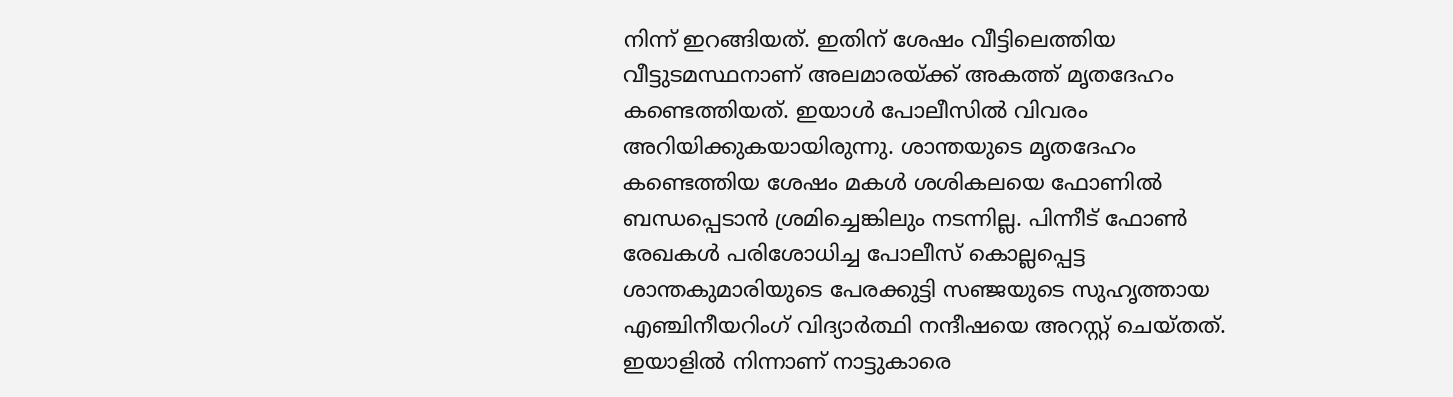നിന്ന് ഇറങ്ങിയത്. ഇതിന് ശേഷം വീട്ടിലെത്തിയ വീട്ടുടമസ്ഥനാണ് അലമാരയ്ക്ക് അകത്ത് മൃതദേഹം കണ്ടെത്തിയത്. ഇയാള്‍ പോലീസില്‍ വിവരം അറിയിക്കുകയായിരുന്നു. ശാന്തയുടെ മൃതദേഹം കണ്ടെത്തിയ ശേഷം മകൾ ശശികലയെ ഫോണില്‍ ബന്ധപ്പെടാന്‍ ശ്രമിച്ചെങ്കിലും നടന്നില്ല. പിന്നീട് ഫോണ്‍ രേഖകള്‍ പരിശോധിച്ച പോലീസ് കൊല്ലപ്പെട്ട ശാന്തകുമാരിയുടെ പേരക്കുട്ടി സഞ്ജയുടെ സുഹൃത്തായ എഞ്ചിനീയറിംഗ് വിദ്യാര്‍ത്ഥി നന്ദീഷയെ അറസ്റ്റ് ചെയ്തത്. ഇയാളില്‍ നിന്നാണ് നാട്ടുകാരെ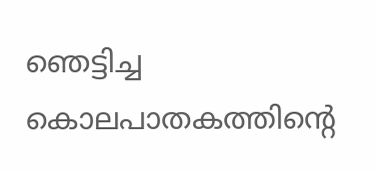ഞെട്ടിച്ച കൊലപാതകത്തിന്റെ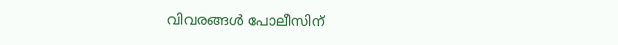വിവരങ്ങള്‍ പോലീസിന്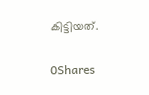കിട്ടിയത്.

0Shares